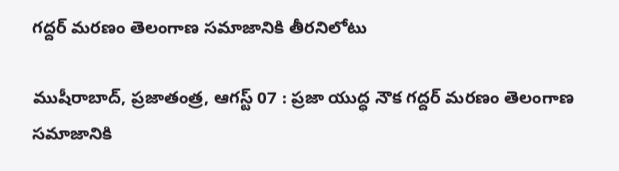గద్దర్ మరణం తెలంగాణ సమాజానికి తీరనిలోటు

ముషీరాబాద్, ప్రజాతంత్ర, ఆగస్ట్ 07 : ప్రజా యుద్ధ నౌక గద్దర్ మరణం తెలంగాణ సమాజానికి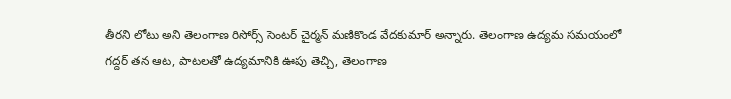తీరని లోటు అని తెలంగాణ రిసోర్స్ సెంటర్ చైర్మన్ మణికొండ వేదకుమార్ అన్నారు. తెలంగాణ ఉద్యమ సమయంలో గద్దర్ తన ఆట, పాటలతో ఉద్యమానికి ఊపు తెచ్చి, తెలంగాణ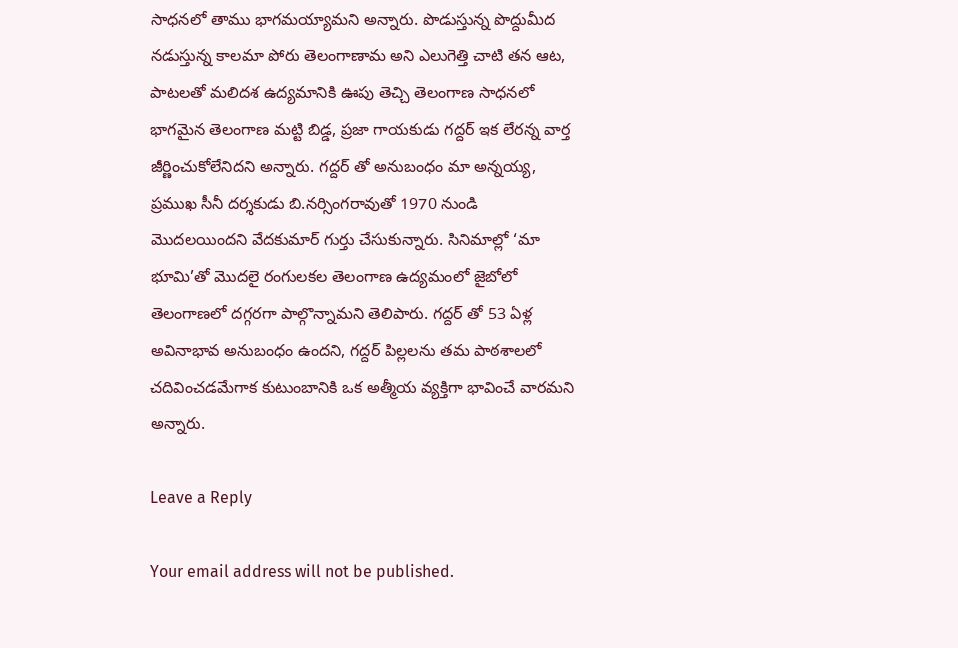సాధనలో తాము భాగమయ్యామని అన్నారు. పొడుస్తున్న పొద్దుమీద నడుస్తున్న కాలమా పోరు తెలంగాణామ అని ఎలుగెత్తి చాటి తన ఆట, పాటలతో మలిదశ ఉద్యమానికి ఊపు తెచ్చి తెలంగాణ సాధనలో భాగమైన తెలంగాణ మట్టి బిడ్డ, ప్రజా గాయకుడు గద్దర్ ఇక లేరన్న వార్త జీర్ణించుకోలేనిదని అన్నారు. గద్దర్ తో అనుబంధం మా అన్నయ్య, ప్రముఖ సీనీ దర్శకుడు బి.నర్సింగరావుతో 1970 నుండి మొదలయిందని వేదకుమార్ గుర్తు చేసుకున్నారు. సినిమాల్లో ‘మా భూమి’తో మొదలై రంగులకల తెలంగాణ ఉద్యమంలో జైబోలో తెలంగాణలో దగ్గరగా పాల్గొన్నామని తెలిపారు. గద్దర్ తో 53 ఏళ్ల అవినాభావ అనుబంధం ఉందని, గద్దర్ పిల్లలను తమ పాఠశాలలో చదివించడమేగాక కుటుంబానికి ఒక అత్మీయ వ్యక్తిగా భావించే వారమని అన్నారు.

Leave a Reply

Your email address will not be published.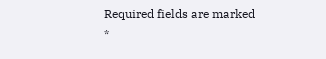Required fields are marked *